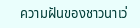ความฝันของชาวนาเว่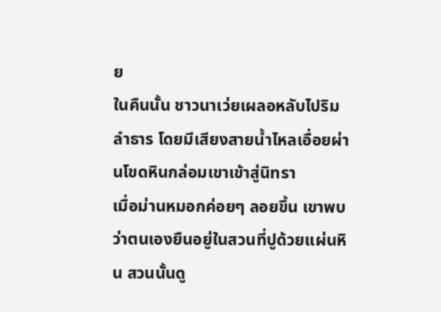ย
ในคืนนั้น ชาวนาเว่ยเผลอหลับไปริมลำธาร โดยมีเสียงสายน้ำไหลเอื่อยผ่านโขดหินกล่อมเขาเข้าสู่นิทรา
เมื่อม่านหมอกค่อยๆ ลอยขึ้น เขาพบว่าตนเองยืนอยู่ในสวนที่ปูด้วยแผ่นหิน สวนนั้นดู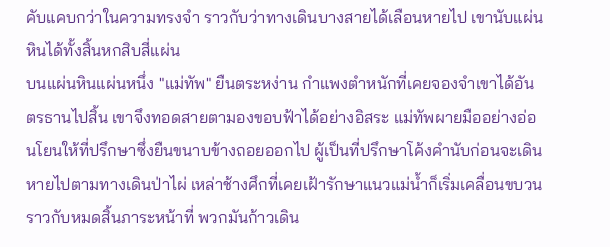คับแคบกว่าในความทรงจำ ราวกับว่าทางเดินบางสายได้เลือนหายไป เขานับแผ่นหินได้ทั้งสิ้นหกสิบสี่แผ่น
บนแผ่นหินแผ่นหนึ่ง "แม่ทัพ" ยืนตระหง่าน กำแพงตำหนักที่เคยจองจำเขาได้อันตรธานไปสิ้น เขาจึงทอดสายตามองขอบฟ้าได้อย่างอิสระ แม่ทัพผายมืออย่างอ่อนโยนให้ที่ปรึกษาซึ่งยืนขนาบข้างถอยออกไป ผู้เป็นที่ปรึกษาโค้งคำนับก่อนจะเดินหายไปตามทางเดินป่าไผ่ เหล่าช้างศึกที่เคยเฝ้ารักษาแนวแม่น้ำก็เริ่มเคลื่อนขบวน ราวกับหมดสิ้นภาระหน้าที่ พวกมันก้าวเดิน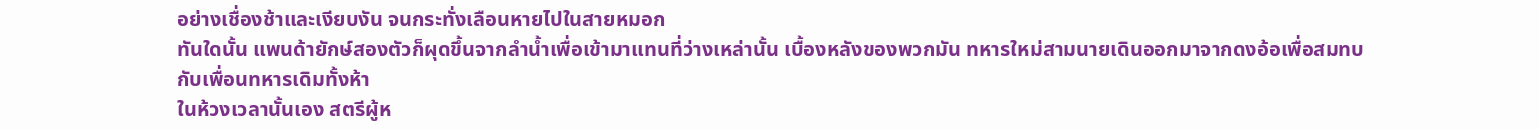อย่างเชื่องช้าและเงียบงัน จนกระทั่งเลือนหายไปในสายหมอก
ทันใดนั้น แพนด้ายักษ์สองตัวก็ผุดขึ้นจากลำน้ำเพื่อเข้ามาแทนที่ว่างเหล่านั้น เบื้องหลังของพวกมัน ทหารใหม่สามนายเดินออกมาจากดงอ้อเพื่อสมทบกับเพื่อนทหารเดิมทั้งห้า
ในห้วงเวลานั้นเอง สตรีผู้ห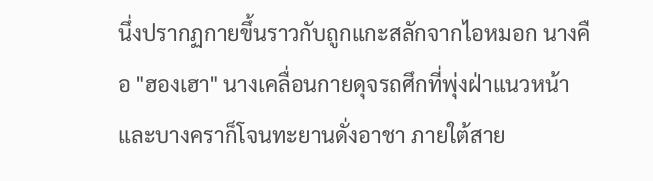นึ่งปรากฏกายขึ้นราวกับถูกแกะสลักจากไอหมอก นางคือ "ฮองเฮา" นางเคลื่อนกายดุจรถศึกที่พุ่งฝ่าแนวหน้า และบางคราก็โจนทะยานดั่งอาชา ภายใต้สาย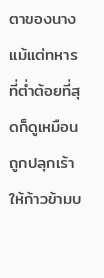ตาของนาง แม้แต่ทหารที่ต่ำต้อยที่สุดก็ดูเหมือนถูกปลุกเร้าให้ก้าวข้ามบ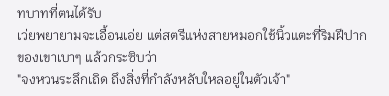ทบาทที่ตนได้รับ
เว่ยพยายามจะเอื้อนเอ่ย แต่สตรีแห่งสายหมอกใช้นิ้วแตะที่ริมฝีปากของเขาเบาๆ แล้วกระซิบว่า
"จงหวนระลึกเถิด ถึงสิ่งที่กำลังหลับใหลอยู่ในตัวเจ้า"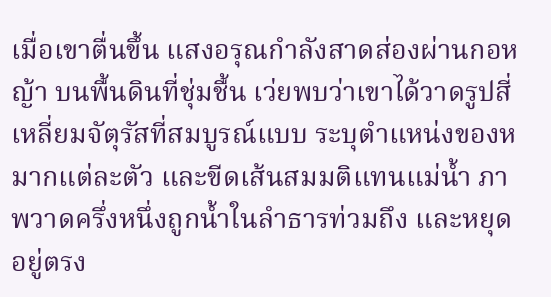เมื่อเขาตื่นขึ้น แสงอรุณกำลังสาดส่องผ่านกอหญ้า บนพื้นดินที่ชุ่มชื้น เว่ยพบว่าเขาได้วาดรูปสี่เหลี่ยมจัตุรัสที่สมบูรณ์แบบ ระบุตำแหน่งของหมากแต่ละตัว และขีดเส้นสมมติแทนแม่น้ำ ภาพวาดครึ่งหนึ่งถูกน้ำในลำธารท่วมถึง และหยุดอยู่ตรง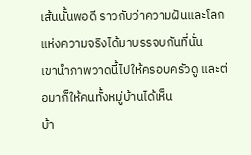เส้นนั้นพอดี ราวกับว่าความฝันและโลกแห่งความจริงได้มาบรรจบกันที่นั่น
เขานำภาพวาดนี้ไปให้ครอบครัวดู และต่อมาก็ให้คนทั้งหมู่บ้านได้เห็น
บ้า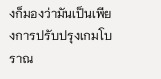งก็มองว่ามันเป็นเพียงการปรับปรุงเกมโบราณ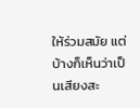ให้ร่วมสมัย แต่บ้างก็เห็นว่าเป็นเสียงสะ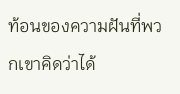ท้อนของความฝันที่พวกเขาคิดว่าได้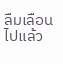ลืมเลือนไปแล้ว